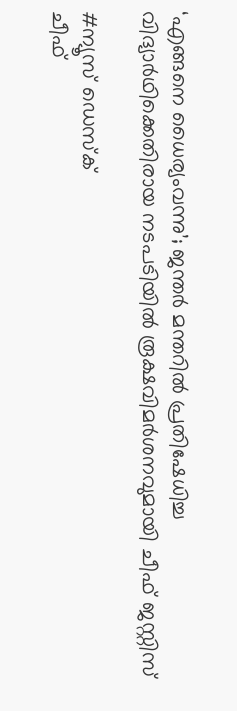‘എങ്ങനെ ധൈര്യംവന്നു’; ജന്തർ മന്തറിൽ പ്രതിഷേധിച്ച വിദ്യാർഥിക്കെതിരായ നടപടിയിൽ രൂക്ഷവിമർശനവുമായി ചീഫ് ജസ്റ്റിസ്

#ന്യൂസ് ഡെസ്ക്
ചീഫ്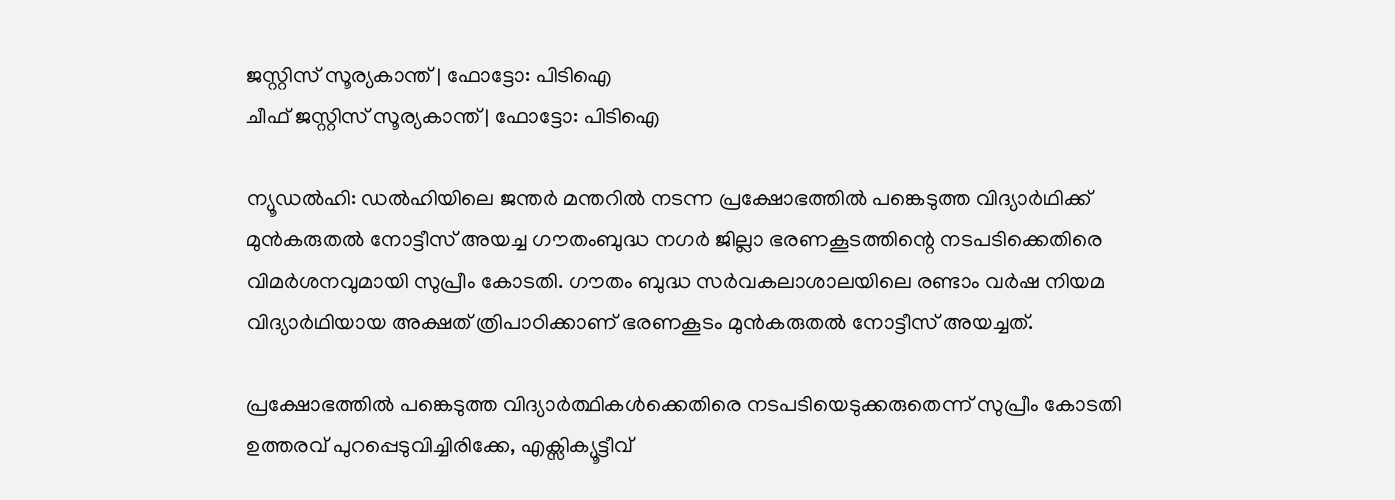ജസ്റ്റിസ് സൂര്യകാന്ത് | ഫോട്ടോ: പിടിഐ
ചീഫ് ജസ്റ്റിസ് സൂര്യകാന്ത് | ഫോട്ടോ: പിടിഐ

ന്യൂഡൽഹി: ഡൽഹിയിലെ ജന്തർ മന്തറിൽ നടന്ന പ്രക്ഷോഭത്തിൽ പങ്കെടുത്ത വിദ്യാർഥിക്ക് മുൻകരുതൽ നോട്ടീസ് അയച്ച ഗൗതംബുദ്ധ നഗർ ജില്ലാ ഭരണകൂടത്തിന്റെ നടപടിക്കെതിരെ വിമർശനവുമായി സുപ്രീം കോടതി. ഗൗതം ബുദ്ധ സർവകലാശാലയിലെ രണ്ടാം വർഷ നിയമ വിദ്യാർഥിയായ അക്ഷത് ത്രിപാഠിക്കാണ് ഭരണകൂടം മുൻകരുതൽ നോട്ടീസ് അയച്ചത്.

പ്രക്ഷോഭത്തിൽ പങ്കെടുത്ത വിദ്യാർത്ഥികൾക്കെതിരെ നടപടിയെടുക്കരുതെന്ന് സുപ്രീം കോടതി  ഉത്തരവ് പുറപ്പെടുവിച്ചിരിക്കേ, എക്സിക്യൂട്ടീവ്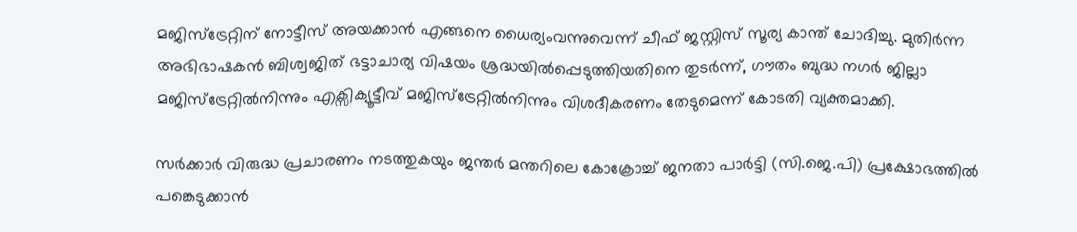മജിസ്ട്രേറ്റിന് നോട്ടീസ് അയക്കാൻ എങ്ങനെ ധൈര്യംവന്നുവെന്ന് ചീഫ് ജസ്റ്റിസ് സൂര്യ കാന്ത് ചോദിച്ചു. മുതിർന്ന അഭിഭാഷകൻ ബിശ്വജിത് ഭട്ടാചാര്യ വിഷയം ശ്രദ്ധയിൽപ്പെടുത്തിയതിനെ തുടർന്ന്, ഗൗതം ബുദ്ധ നഗർ ജില്ലാ മജിസ്ട്രേറ്റിൽനിന്നും എക്സിക്യൂട്ടീവ് മജിസ്ട്രേറ്റിൽനിന്നും വിശദീകരണം തേടുമെന്ന് കോടതി വ്യക്തമാക്കി.

സർക്കാർ വിരുദ്ധ പ്രചാരണം നടത്തുകയും ജന്തർ മന്തറിലെ കോക്രോച്ച് ജനതാ പാർട്ടി (സി.ജെ.പി) പ്രക്ഷോഭത്തിൽ പങ്കെടുക്കാൻ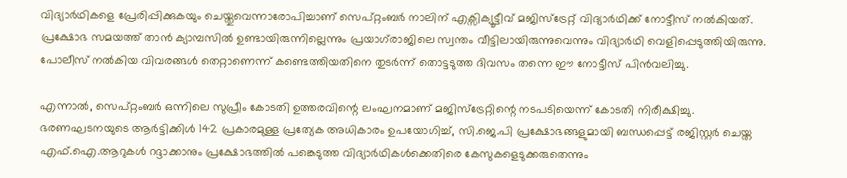വിദ്യാർഥികളെ പ്രേരിപ്പിക്കുകയും ചെയ്തുവെന്നാരോപിച്ചാണ് സെപ്റ്റംബർ നാലിന് എക്സിക്യൂട്ടീവ് മജിസ്ട്രേറ്റ് വിദ്യാർഥിക്ക് നോട്ടീസ് നൽകിയത്. പ്രക്ഷോഭ സമയത്ത് താൻ ക്യാമ്പസിൽ ഉണ്ടായിരുന്നില്ലെന്നും പ്രയാഗ്‌രാജിലെ സ്വന്തം വീട്ടിലായിരുന്നുവെന്നും വിദ്യാർഥി വെളിപ്പെടുത്തിയിരുന്നു. പോലീസ് നൽകിയ വിവരങ്ങൾ തെറ്റാണെന്ന് കണ്ടെത്തിയതിനെ തുടർന്ന് തൊട്ടടുത്ത ദിവസം തന്നെ ഈ നോട്ടീസ് പിൻവലിച്ചു.

എന്നാൽ, സെപ്റ്റംബർ ഒന്നിലെ സുപ്രീം കോടതി ഉത്തരവിന്റെ ലംഘനമാണ് മജിസ്ട്രേറ്റിന്റെ നടപടിയെന്ന് കോടതി നിരീക്ഷിച്ചു. ഭരണഘടനയുടെ ആർട്ടിക്കിൾ 142 പ്രകാരമുള്ള പ്രത്യേക അധികാരം ഉപയോഗിച്ച്, സി.ജെ.പി പ്രക്ഷോഭങ്ങളുമായി ബന്ധപ്പെട്ട് രജിസ്റ്റർ ചെയ്ത എഫ്.ഐ.ആറുകൾ റദ്ദാക്കാനും പ്രക്ഷോഭത്തിൽ പങ്കെടുത്ത വിദ്യാർഥികൾക്കെതിരെ കേസുകളെടുക്കരുതെന്നും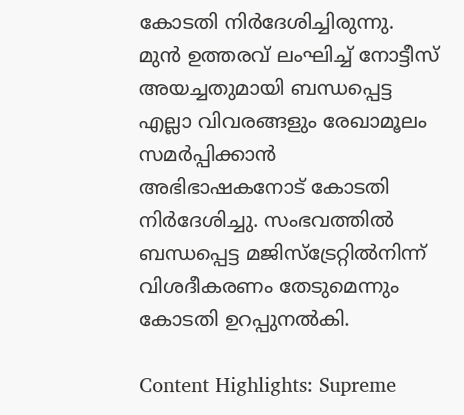കോടതി നിർദേശിച്ചിരുന്നു. മുൻ ഉത്തരവ് ലംഘിച്ച് നോട്ടീസ് അയച്ചതുമായി ബന്ധപ്പെട്ട എല്ലാ വിവരങ്ങളും രേഖാമൂലം സമർപ്പിക്കാൻ അഭിഭാഷകനോട് കോടതി നിർദേശിച്ചു. സംഭവത്തിൽ ബന്ധപ്പെട്ട മജിസ്ട്രേറ്റിൽനിന്ന് വിശദീകരണം തേടുമെന്നും കോടതി ഉറപ്പുനൽകി.

Content Highlights: Supreme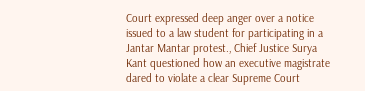Court expressed deep anger over a notice issued to a law student for participating in a Jantar Mantar protest., Chief Justice Surya Kant questioned how an executive magistrate dared to violate a clear Supreme Court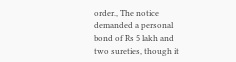order., The notice demanded a personal bond of Rs 5 lakh and two sureties, though it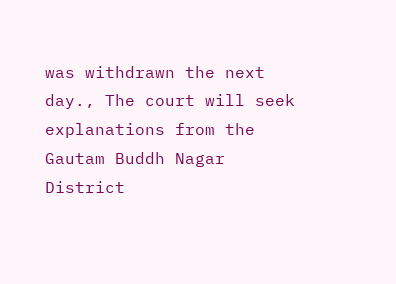was withdrawn the next day., The court will seek explanations from the Gautam Buddh Nagar District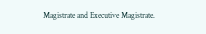Magistrate and Executive Magistrate.